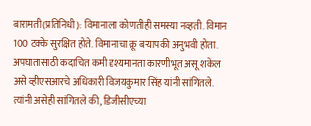बारामती(प्रतिनिधी): विमानाला कोणतीही समस्या नव्हती. विमान 100 टक्के सुरक्षित होते. विमानाचा क्रू बऱ्यापकी अनुभवी होता. अपघातासाठी कदाचित कमी दृश्यमानता कारणीभूत असू शकेल असे व्हीएसआरचे अधिकारी विजयकुमार सिंह यांनी सांगितले. त्यांनी असेही सांगितले की, डिजीसीएच्या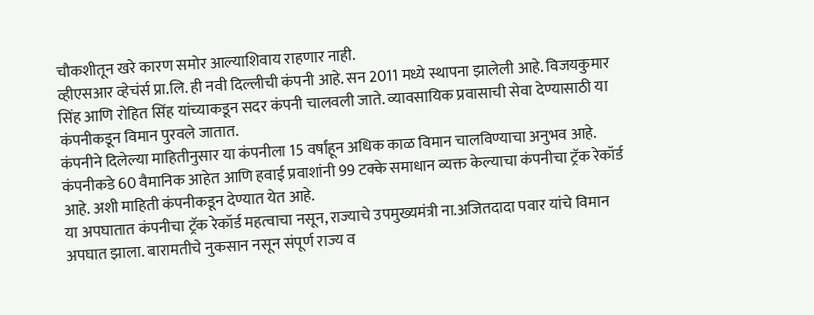चौकशीतून खरे कारण समोर आल्याशिवाय राहणार नाही.
व्हीएसआर व्हेचंर्स प्रा.लि. ही नवी दिल्लीची कंपनी आहे. सन 2011 मध्ये स्थापना झालेली आहे. विजयकुमार सिंह आणि रोहित सिंह यांच्याकडून सदर कंपनी चालवली जाते. व्यावसायिक प्रवासाची सेवा देण्यासाठी या कंपनीकडून विमान पुरवले जातात.
कंपनीने दिलेल्या माहितीनुसार या कंपनीला 15 वर्षांहून अधिक काळ विमान चालविण्याचा अनुभव आहे. कंपनीकडे 60 वैमानिक आहेत आणि हवाई प्रवाशांनी 99 टक्के समाधान व्यक्त केल्याचा कंपनीचा ट्रॅक रेकॉर्ड आहे. अशी माहिती कंपनीकडून देण्यात येत आहे.
या अपघातात कंपनीचा ट्रॅक रेकॉर्ड महत्वाचा नसून, राज्याचे उपमुख्यमंत्री ना.अजितदादा पवार यांचे विमान अपघात झाला. बारामतीचे नुकसान नसून संपूर्ण राज्य व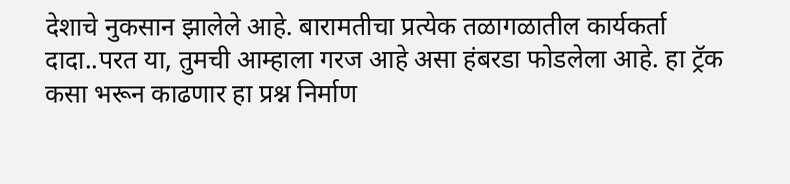देशाचे नुकसान झालेले आहे. बारामतीचा प्रत्येक तळागळातील कार्यकर्ता दादा..परत या, तुमची आम्हाला गरज आहे असा हंबरडा फोडलेला आहे. हा ट्रॅक कसा भरून काढणार हा प्रश्न निर्माण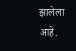झालेला आहे.